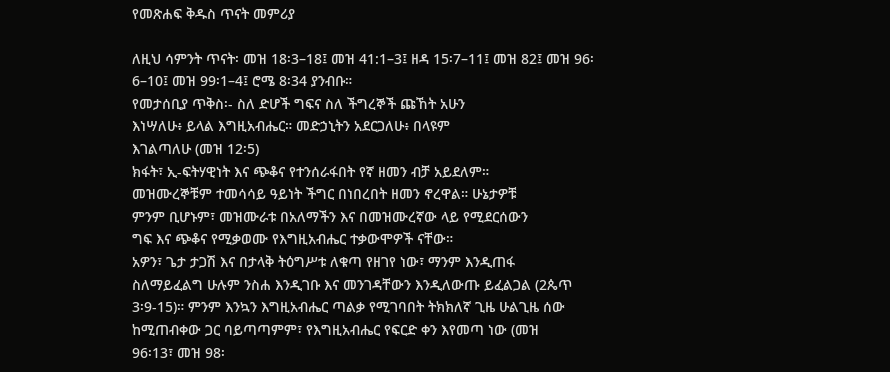የመጽሐፍ ቅዱስ ጥናት መምሪያ

ለዚህ ሳምንት ጥናት፡ መዝ 18፡3–18፤ መዝ 41:1–3፤ ዘዳ 15፡7–11፤ መዝ 82፤ መዝ 96፡
6–10፤ መዝ 99፡1–4፤ ሮሜ 8፡34 ያንብቡ።
የመታሰቢያ ጥቅስ፡- ስለ ድሆች ግፍና ስለ ችግረኞች ጩኸት አሁን
እነሣለሁ፥ ይላል እግዚአብሔር። መድኃኒትን አደርጋለሁ፥ በላዩም
እገልጣለሁ (መዝ 12፡5)
ክፋት፣ ኢ-ፍትሃዊነት እና ጭቆና የተንሰራፋበት የኛ ዘመን ብቻ አይደለም።
መዝሙረኞቹም ተመሳሳይ ዓይነት ችግር በነበረበት ዘመን ኖረዋል። ሁኔታዎቹ
ምንም ቢሆኑም፣ መዝሙራቱ በአለማችን እና በመዝሙረኛው ላይ የሚደርሰውን
ግፍ እና ጭቆና የሚቃወሙ የእግዚአብሔር ተቃውሞዎች ናቸው።
አዎን፣ ጌታ ታጋሽ እና በታላቅ ትዕግሥቱ ለቁጣ የዘገየ ነው፣ ማንም እንዲጠፋ
ስለማይፈልግ ሁሉም ንስሐ እንዲገቡ እና መንገዳቸውን እንዲለውጡ ይፈልጋል (2ጴጥ
3፡9-15)። ምንም እንኳን እግዚአብሔር ጣልቃ የሚገባበት ትክክለኛ ጊዜ ሁልጊዜ ሰው
ከሚጠብቀው ጋር ባይጣጣምም፣ የእግዚአብሔር የፍርድ ቀን እየመጣ ነው (መዝ
96፡13፣ መዝ 98፡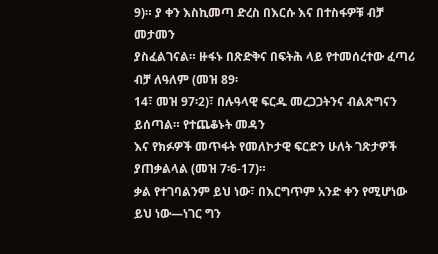9)። ያ ቀን እስኪመጣ ድረስ በእርሱ እና በተስፋዎቹ ብቻ መታመን
ያስፈልገናል። ዙፋኑ በጽድቅና በፍትሕ ላይ የተመሰረተው ፈጣሪ ብቻ ለዓለም (መዝ 89፡
14፣ መዝ 97፡2)፣ በሉዓላዊ ፍርዱ መረጋጋትንና ብልጽግናን ይሰጣል። የተጨቆኑት መዳን
እና የክፉዎች መጥፋት የመለኮታዊ ፍርድን ሁለት ገጽታዎች ያጠቃልላል (መዝ 7፡6-17)።
ቃል የተገባልንም ይህ ነው፣ በእርግጥም አንድ ቀን የሚሆነው ይህ ነው—ነገር ግን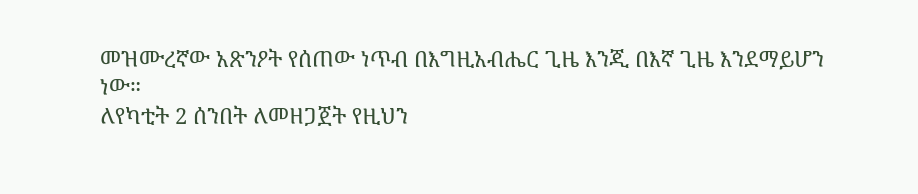መዝሙረኛው አጽንዖት የሰጠው ነጥብ በእግዚአብሔር ጊዜ እንጂ በእኛ ጊዜ እንደማይሆን
ነው።
ለየካቲት 2 ሰንበት ለመዘጋጀት የዚህን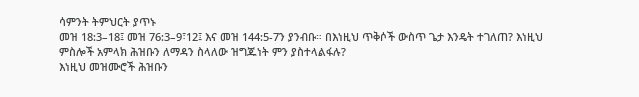ሳምንት ትምህርት ያጥኑ
መዝ 18:3–18፤ መዝ 76:3–9፣12፤ እና መዝ 144:5-7ን ያንብቡ። በእነዚህ ጥቅሶች ውስጥ ጌታ እንዴት ተገለጠ? እነዚህ ምስሎች አምላክ ሕዝቡን ለማዳን ስላለው ዝግጁነት ምን ያስተላልፋሉ?
እነዚህ መዝሙሮች ሕዝቡን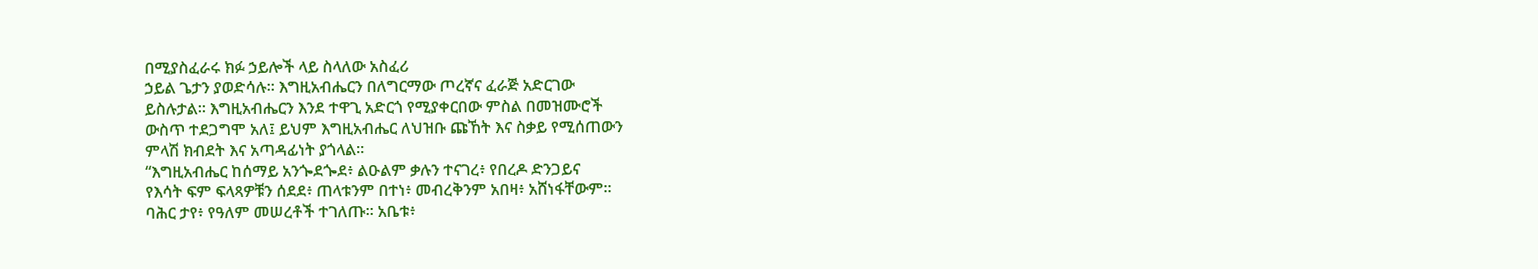በሚያስፈራሩ ክፉ ኃይሎች ላይ ስላለው አስፈሪ
ኃይል ጌታን ያወድሳሉ። እግዚአብሔርን በለግርማው ጦረኛና ፈራጅ አድርገው
ይስሉታል። እግዚአብሔርን እንደ ተዋጊ አድርጎ የሚያቀርበው ምስል በመዝሙሮች
ውስጥ ተደጋግሞ አለ፤ ይህም እግዚአብሔር ለህዝቡ ጩኸት እና ስቃይ የሚሰጠውን
ምላሽ ክብደት እና አጣዳፊነት ያጎላል።
“እግዚአብሔር ከሰማይ አንጐደጐደ፥ ልዑልም ቃሉን ተናገረ፥ የበረዶ ድንጋይና
የእሳት ፍም ፍላጻዎቹን ሰደደ፥ ጠላቱንም በተነ፥ መብረቅንም አበዛ፥ አሸነፋቸውም።
ባሕር ታየ፥ የዓለም መሠረቶች ተገለጡ። አቤቱ፥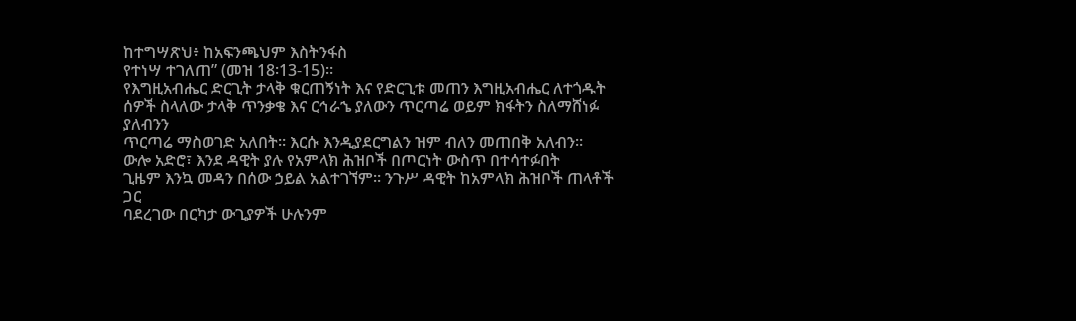ከተግሣጽህ፥ ከአፍንጫህም እስትንፋስ
የተነሣ ተገለጠ” (መዝ 18፡13-15)።
የእግዚአብሔር ድርጊት ታላቅ ቁርጠኝነት እና የድርጊቱ መጠን እግዚአብሔር ለተጎዱት
ሰዎች ስላለው ታላቅ ጥንቃቄ እና ርኅራኄ ያለውን ጥርጣሬ ወይም ክፋትን ስለማሸነፉ ያለብንን
ጥርጣሬ ማስወገድ አለበት። እርሱ እንዲያደርግልን ዝም ብለን መጠበቅ አለብን።
ውሎ አድሮ፣ እንደ ዳዊት ያሉ የአምላክ ሕዝቦች በጦርነት ውስጥ በተሳተፉበት
ጊዜም እንኳ መዳን በሰው ኃይል አልተገኘም። ንጉሥ ዳዊት ከአምላክ ሕዝቦች ጠላቶች ጋር
ባደረገው በርካታ ውጊያዎች ሁሉንም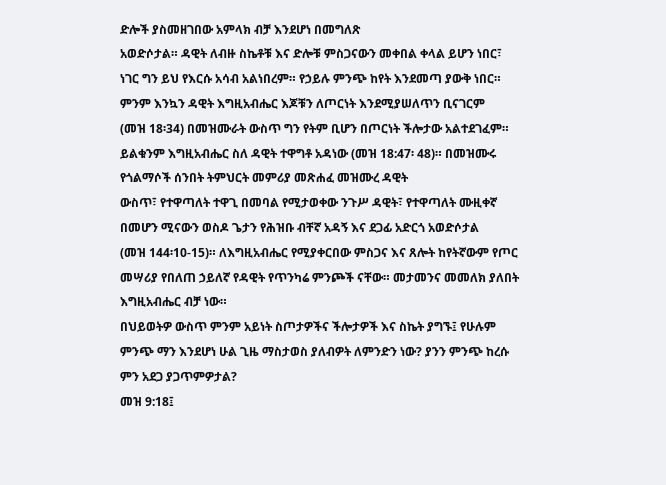ድሎች ያስመዘገበው አምላክ ብቻ እንደሆነ በመግለጽ
አወድሶታል። ዳዊት ለብዙ ስኬቶቹ እና ድሎቹ ምስጋናውን መቀበል ቀላል ይሆን ነበር፣
ነገር ግን ይህ የእርሱ አሳብ አልነበረም። የኃይሉ ምንጭ ከየት እንደመጣ ያውቅ ነበር።
ምንም እንኳን ዳዊት እግዚአብሔር እጆቹን ለጦርነት እንደሚያሠለጥን ቢናገርም
(መዝ 18፡34) በመዝሙራት ውስጥ ግን የትም ቢሆን በጦርነት ችሎታው አልተደገፈም።
ይልቁንም እግዚአብሔር ስለ ዳዊት ተዋግቶ አዳነው (መዝ 18:47፡ 48)። በመዝሙሩ
የጎልማሶች ሰንበት ትምህርት መምሪያ መጽሐፈ መዝሙረ ዳዊት
ውስጥ፣ የተዋጣለት ተዋጊ በመባል የሚታወቀው ንጉሥ ዳዊት፣ የተዋጣለት ሙዚቀኛ
በመሆን ሚናውን ወስዶ ጌታን የሕዝቡ ብቸኛ አዳኝ እና ደጋፊ አድርጎ አወድሶታል
(መዝ 144፡10-15)። ለእግዚአብሔር የሚያቀርበው ምስጋና እና ጸሎት ከየትኛውም የጦር
መሣሪያ የበለጠ ኃይለኛ የዳዊት የጥንካሬ ምንጮች ናቸው። መታመንና መመለክ ያለበት
እግዚአብሔር ብቻ ነው።
በህይወትዎ ውስጥ ምንም አይነት ስጦታዎችና ችሎታዎች እና ስኬት ያግኙ፤ የሁሉም
ምንጭ ማን እንደሆነ ሁል ጊዜ ማስታወስ ያለብዎት ለምንድን ነው? ያንን ምንጭ ከረሱ
ምን አደጋ ያጋጥምዎታል?
መዝ 9:18፤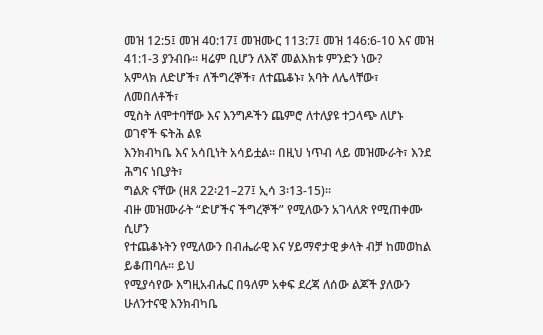መዝ 12:5፤ መዝ 40:17፤ መዝሙር 113:7፤ መዝ 146:6-10 እና መዝ 41:1-3 ያንብቡ። ዛሬም ቢሆን ለእኛ መልእክቱ ምንድን ነው?
አምላክ ለድሆች፣ ለችግረኞች፣ ለተጨቆኑ፣ አባት ለሌላቸው፣ ለመበለቶች፣
ሚስት ለሞተባቸው እና እንግዶችን ጨምሮ ለተለያዩ ተጋላጭ ለሆኑ ወገኖች ፍትሕ ልዩ
እንክብካቤ እና አሳቢነት አሳይቷል። በዚህ ነጥብ ላይ መዝሙራት፣ እንደ ሕግና ነቢያት፣
ግልጽ ናቸው (ዘጸ 22፡21–27፤ ኢሳ 3፡13-15)።
ብዙ መዝሙራት “ድሆችና ችግረኞች” የሚለውን አገላለጽ የሚጠቀሙ ሲሆን
የተጨቆኑትን የሚለውን በብሔራዊ እና ሃይማኖታዊ ቃላት ብቻ ከመወከል ይቆጠባሉ። ይህ
የሚያሳየው እግዚአብሔር በዓለም አቀፍ ደረጃ ለሰው ልጆች ያለውን ሁለንተናዊ እንክብካቤ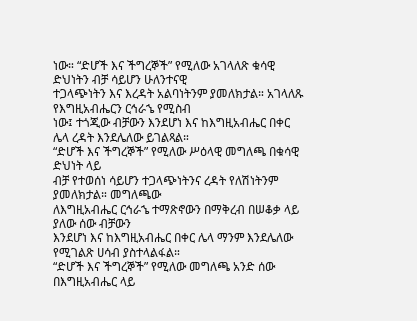ነው። “ድሆች እና ችግረኞች” የሚለው አገላለጽ ቁሳዊ ድህነትን ብቻ ሳይሆን ሁለንተናዊ
ተጋላጭነትን እና እረዳት አልባነትንም ያመለክታል። አገላለጹ የእግዚአብሔርን ርኅራኄ የሚስብ
ነው፤ ተጎጂው ብቻውን እንደሆነ እና ከእግዚአብሔር በቀር ሌላ ረዳት እንደሌለው ይገልጻል።
“ድሆች እና ችግረኞች” የሚለው ሥዕላዊ መግለጫ በቁሳዊ ድህነት ላይ
ብቻ የተወሰነ ሳይሆን ተጋላጭነትንና ረዳት የለሽነትንም ያመለክታል። መግለጫው
ለእግዚአብሔር ርኅራኄ ተማጽኖውን በማቅረብ በሠቆቃ ላይ ያለው ሰው ብቻውን
እንደሆነ እና ከእግዚአብሔር በቀር ሌላ ማንም እንደሌለው የሚገልጽ ሀሳብ ያስተላልፋል።
“ድሆች እና ችግረኞች” የሚለው መግለጫ አንድ ሰው በእግዚአብሔር ላይ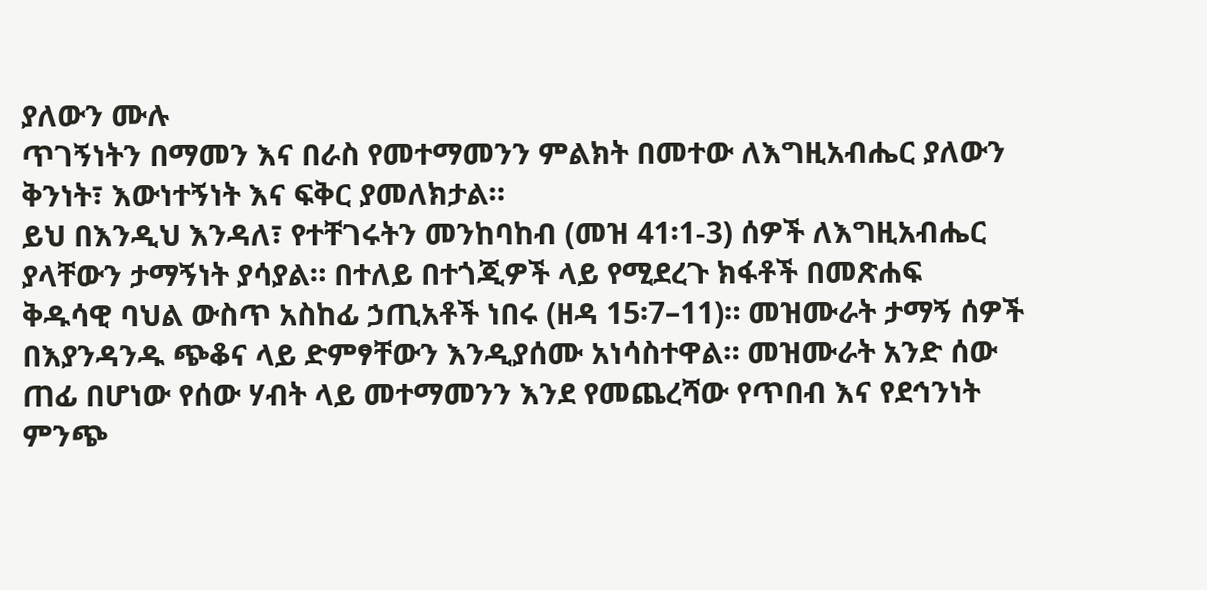ያለውን ሙሉ
ጥገኝነትን በማመን እና በራስ የመተማመንን ምልክት በመተው ለእግዚአብሔር ያለውን
ቅንነት፣ እውነተኝነት እና ፍቅር ያመለክታል።
ይህ በእንዲህ እንዳለ፣ የተቸገሩትን መንከባከብ (መዝ 41፡1-3) ሰዎች ለእግዚአብሔር
ያላቸውን ታማኝነት ያሳያል። በተለይ በተጎጂዎች ላይ የሚደረጉ ክፋቶች በመጽሐፍ
ቅዱሳዊ ባህል ውስጥ አስከፊ ኃጢአቶች ነበሩ (ዘዳ 15፡7–11)። መዝሙራት ታማኝ ሰዎች
በእያንዳንዱ ጭቆና ላይ ድምፃቸውን እንዲያሰሙ አነሳስተዋል። መዝሙራት አንድ ሰው
ጠፊ በሆነው የሰው ሃብት ላይ መተማመንን እንደ የመጨረሻው የጥበብ እና የደኅንነት
ምንጭ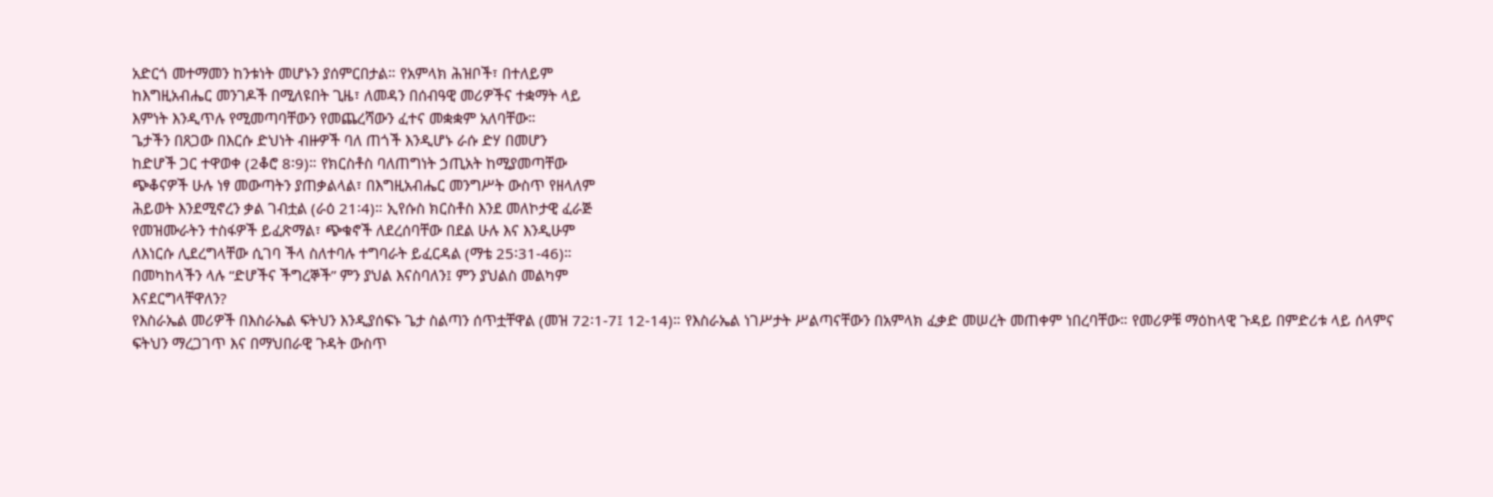አድርጎ መተማመን ከንቱነት መሆኑን ያሰምርበታል። የአምላክ ሕዝቦች፣ በተለይም
ከእግዚአብሔር መንገዶች በሚለዩበት ጊዜ፣ ለመዳን በሰብዓዊ መሪዎችና ተቋማት ላይ
እምነት እንዲጥሉ የሚመጣባቸውን የመጨረሻውን ፈተና መቋቋም አለባቸው።
ጌታችን በጸጋው በእርሱ ድህነት ብዙዎች ባለ ጠጎች እንዲሆኑ ራሱ ድሃ በመሆን
ከድሆች ጋር ተዋወቀ (2ቆሮ 8፡9)። የክርስቶስ ባለጠግነት ኃጢአት ከሚያመጣቸው
ጭቆናዎች ሁሉ ነፃ መውጣትን ያጠቃልላል፣ በእግዚአብሔር መንግሥት ውስጥ የዘላለም
ሕይወት እንደሚኖረን ቃል ገብቷል (ራዕ 21፡4)። ኢየሱስ ክርስቶስ እንደ መለኮታዊ ፈራጅ
የመዝሙራትን ተስፋዎች ይፈጽማል፣ ጭቁኖች ለደረሰባቸው በደል ሁሉ እና እንዲሁም
ለእነርሱ ሊደረግላቸው ሲገባ ችላ ስለተባሉ ተግባራት ይፈርዳል (ማቴ 25፡31-46)።
በመካከላችን ላሉ “ድሆችና ችግረኞች” ምን ያህል እናስባለን፤ ምን ያህልስ መልካም
እናደርግላቸዋለን?
የእስራኤል መሪዎች በእስራኤል ፍትህን እንዲያሰፍኑ ጌታ ስልጣን ሰጥቷቸዋል (መዝ 72፡1-7፤ 12-14)። የእስራኤል ነገሥታት ሥልጣናቸውን በአምላክ ፈቃድ መሠረት መጠቀም ነበረባቸው። የመሪዎቹ ማዕከላዊ ጉዳይ በምድሪቱ ላይ ሰላምና ፍትህን ማረጋገጥ እና በማህበራዊ ጉዳት ውስጥ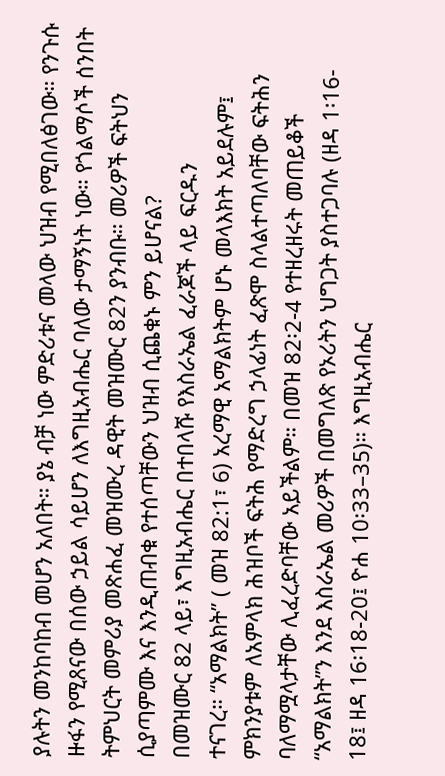ያሉትን መንከባከብ መሆን አለበት። ያኔ ብቻ ነው ምድሪቱና መላው ህዝብ የሚበለፅገው። የንጉሱ ዙፋን የሚጸናው በሰው ኃይል ሳይሆን ለእግዚአብሔር ባለው ታማኝነት ነው። የጎልማሶች ሰንበት ትምህርት መምሪያ መጽሐፈ መዝሙረ ዳዊት መዝሙር 82ን ያንብቡ። መሪዎች ፍትህን ሲያጣምሙ እና እንዲጠብቁ የተሰጣቸውን ህዝብ ሲጨቁኑ ምን ይሆናል?
በመዝሙር 82 ላይ፣ እግዚአብሔር በተበላሹ የእስራኤል ፈራጆች ላይ ፍርዱን
ተናገረ። “አማልክት” ( መዝ 82:1፣ 6) አረማዊ አማልክትም ሆኑ መላእክት አይደሉም፤
ምክንያቱም ለአምላክ ሕዝቦች ፍትሕ የማድረግ ኃላፊነት ፈጽሞ ስላልተጣለባቸው ፍትሕን
ባለማሟላታቸው ሊፈረድባቸው አይችልም። በመዝ 82፡2-4 የተዘረዘሩት መጠይቆች
“አማልክት”ን እንደ እስራኤል መሪዎች በመግለጽ የኦሪትን ህግጋት ያስተጋባሉ (ዘዳ 1፡16-
18፤ ዘዳ 16፡18-20፤ ዮሐ 10፡33–35)። እግዚአብሔር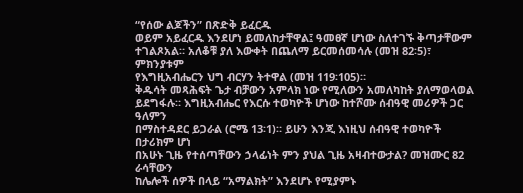“የሰው ልጆችን” በጽድቅ ይፈርዱ
ወይም አይፈርዱ እንደሆነ ይመለከታቸዋል፤ ዓመፀኛ ሆነው ስለተገኙ ቅጣታቸውም
ተገልጾአል። አለቆቹ ያለ እውቀት በጨለማ ይርመሰመሳሉ (መዝ 82፡5)፣ ምክንያቱም
የእግዚአብሔርን ህግ ብርሃን ትተዋል (መዝ 119፡105)።
ቅዱሳት መጻሕፍት ጌታ ብቻውን አምላክ ነው የሚለውን አመለካከት ያለማወላወል
ይደግፋሉ። እግዚአብሔር የእርሱ ተወካዮች ሆነው ከተሾሙ ሰብዓዊ መሪዎች ጋር ዓለምን
በማስተዳደር ይጋራል (ሮሜ 13፡1)። ይሁን እንጂ እነዚህ ሰብዓዊ ተወካዮች በታሪክም ሆነ
በአሁኑ ጊዜ የተሰጣቸውን ኃላፊነት ምን ያህል ጊዜ አዛብተውታል? መዝሙር 82 ራሳቸውን
ከሌሎች ሰዎች በላይ “አማልክት” እንደሆኑ የሚያምኑ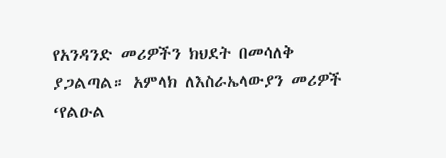የአንዳንድ መሪዎችን ክህደት በመሳለቅ
ያጋልጣል። አምላክ ለእስራኤላውያን መሪዎች ‘የልዑል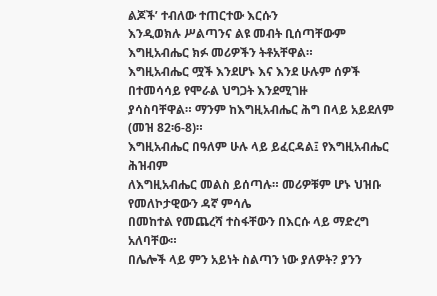ልጆች’ ተብለው ተጠርተው እርሱን
እንዲወክሉ ሥልጣንና ልዩ መብት ቢሰጣቸውም እግዚአብሔር ክፉ መሪዎችን ትቶአቸዋል።
እግዚአብሔር ሟች እንደሆኑ እና እንደ ሁሉም ሰዎች በተመሳሳይ የሞራል ህግጋት እንደሚገዙ
ያሳስባቸዋል። ማንም ከእግዚአብሔር ሕግ በላይ አይደለም (መዝ 82፡6-8)።
እግዚአብሔር በዓለም ሁሉ ላይ ይፈርዳል፤ የእግዚአብሔር ሕዝብም
ለእግዚአብሔር መልስ ይሰጣሉ። መሪዎቹም ሆኑ ህዝቡ የመለኮታዊውን ዳኛ ምሳሌ
በመከተል የመጨረሻ ተስፋቸውን በእርሱ ላይ ማድረግ አለባቸው።
በሌሎች ላይ ምን አይነት ስልጣን ነው ያለዎት? ያንን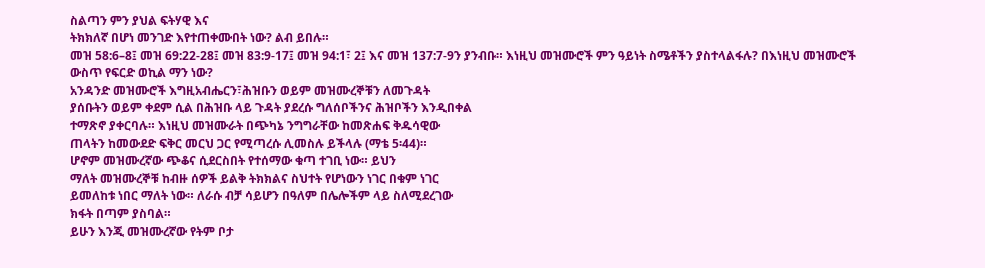ስልጣን ምን ያህል ፍትሃዊ እና
ትክክለኛ በሆነ መንገድ እየተጠቀሙበት ነው? ልብ ይበሉ።
መዝ 58:6–8፤ መዝ 69:22-28፤ መዝ 83:9-17፤ መዝ 94:1፣ 2፤ እና መዝ 137:7-9ን ያንብቡ። እነዚህ መዝሙሮች ምን ዓይነት ስሜቶችን ያስተላልፋሉ? በእነዚህ መዝሙሮች ውስጥ የፍርድ ወኪል ማን ነው?
አንዳንድ መዝሙሮች እግዚአብሔርን፣ሕዝቡን ወይም መዝሙረኞቹን ለመጉዳት
ያሰቡትን ወይም ቀደም ሲል በሕዝቡ ላይ ጉዳት ያደረሱ ግለሰቦችንና ሕዝቦችን እንዲበቀል
ተማጽኖ ያቀርባሉ። እነዚህ መዝሙራት በጭካኔ ንግግራቸው ከመጽሐፍ ቅዱሳዊው
ጠላትን ከመውደድ ፍቅር መርህ ጋር የሚጣረሱ ሊመስሉ ይችላሉ (ማቴ 5፡44)።
ሆኖም መዝሙረኛው ጭቆና ሲደርስበት የተሰማው ቁጣ ተገቢ ነው። ይህን
ማለት መዝሙረኞቹ ከብዙ ሰዎች ይልቅ ትክክልና ስህተት የሆነውን ነገር በቁም ነገር
ይመለከቱ ነበር ማለት ነው። ለራሱ ብቻ ሳይሆን በዓለም በሌሎችም ላይ ስለሚደረገው
ክፋት በጣም ያስባል።
ይሁን እንጂ መዝሙረኛው የትም ቦታ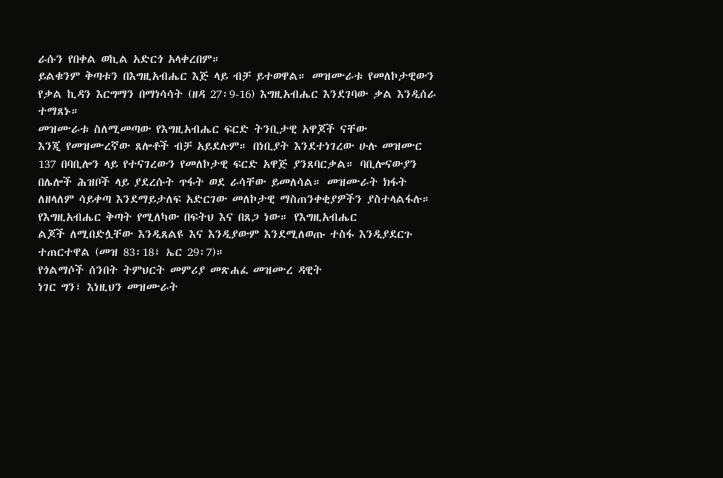ራሱን የበቀል ወኪል አድርጎ አላቀረበም።
ይልቁንም ቅጣቱን በእግዚአብሔር እጅ ላይ ብቻ ይተወዋል። መዝሙራቱ የመለኮታዊውን
የቃል ኪዳን እርግማን በማነሳሳት (ዘዳ 27፡9-16) እግዚአብሔር እንደገባው ቃል እንዲሰራ
ተማጸኑ።
መዝሙራቱ ስለሚመጣው የእግዚአብሔር ፍርድ ትንቢታዊ አዋጆች ናቸው
እንጂ የመዝሙረኛው ጸሎቶች ብቻ አይደሉም። በነቢያት እንደተነገረው ሁሉ መዝሙር
137 በባቢሎን ላይ የተናገረውን የመለኮታዊ ፍርድ አዋጅ ያንጸባርቃል። ባቢሎናውያን
በሌሎች ሕዝቦች ላይ ያደረሱት ጥፋት ወደ ራሳቸው ይመለሳል። መዝሙራት ክፋት
ለዘላለም ሳይቀጣ እንደማይታለፍ አድርገው መለኮታዊ ማስጠንቀቂያዎችን ያስተላልፋሉ።
የእግዚአብሔር ቅጣት የሚለካው በፍትህ እና በጸጋ ነው። የእግዚአብሔር
ልጆች ለሚበድሏቸው እንዲጸልዩ እና እንዲያውም እንደሚለወጡ ተስፋ እንዲያደርጉ
ተጠርተዋል (መዝ 83፡18፣ ኤር 29፡7)።
የጎልማሶች ሰንበት ትምህርት መምሪያ መጽሐፈ መዝሙረ ዳዊት
ነገር ግን፣ እነዚህን መዝሙራት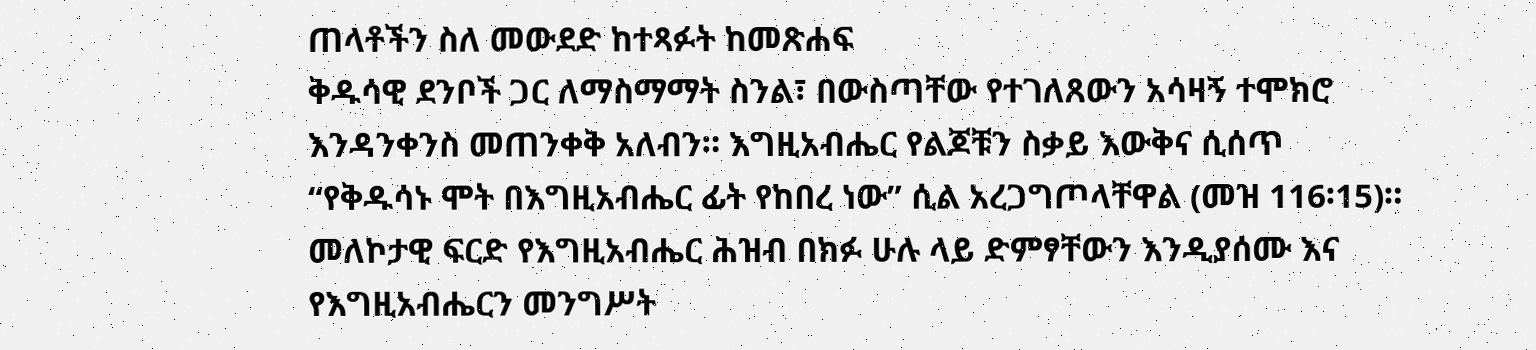ጠላቶችን ስለ መውደድ ከተጻፉት ከመጽሐፍ
ቅዱሳዊ ደንቦች ጋር ለማስማማት ስንል፣ በውስጣቸው የተገለጸውን አሳዛኝ ተሞክሮ
እንዳንቀንስ መጠንቀቅ አለብን። እግዚአብሔር የልጆቹን ስቃይ እውቅና ሲሰጥ
“የቅዱሳኑ ሞት በእግዚአብሔር ፊት የከበረ ነው” ሲል አረጋግጦላቸዋል (መዝ 116፡15)።
መለኮታዊ ፍርድ የእግዚአብሔር ሕዝብ በክፉ ሁሉ ላይ ድምፃቸውን እንዲያሰሙ እና
የእግዚአብሔርን መንግሥት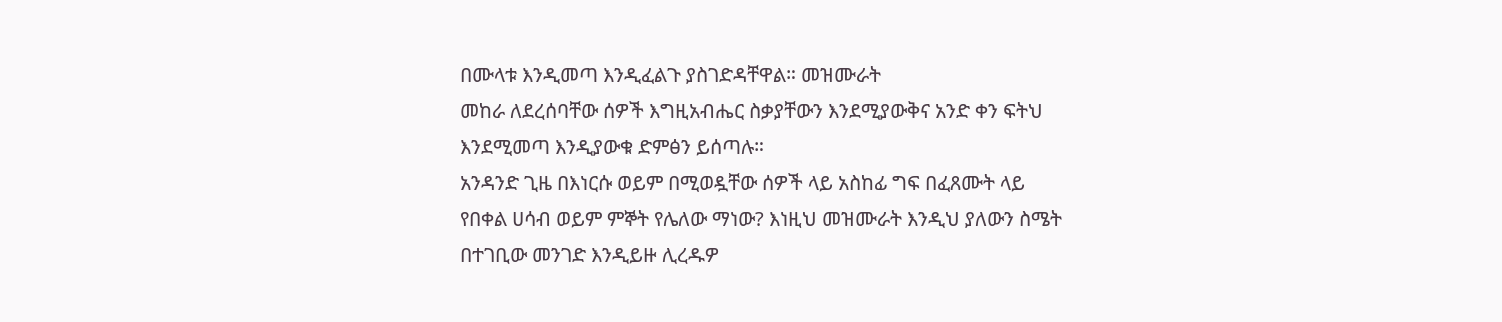በሙላቱ እንዲመጣ እንዲፈልጉ ያስገድዳቸዋል። መዝሙራት
መከራ ለደረሰባቸው ሰዎች እግዚአብሔር ስቃያቸውን እንደሚያውቅና አንድ ቀን ፍትህ
እንደሚመጣ እንዲያውቁ ድምፅን ይሰጣሉ።
አንዳንድ ጊዜ በእነርሱ ወይም በሚወዷቸው ሰዎች ላይ አስከፊ ግፍ በፈጸሙት ላይ
የበቀል ሀሳብ ወይም ምኞት የሌለው ማነው? እነዚህ መዝሙራት እንዲህ ያለውን ስሜት
በተገቢው መንገድ እንዲይዙ ሊረዱዎ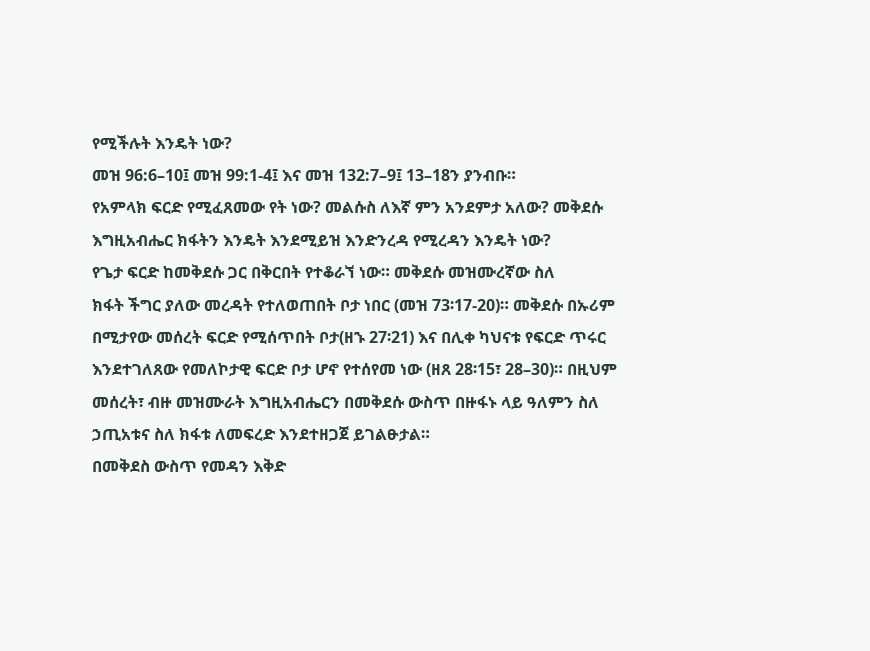የሚችሉት እንዴት ነው?
መዝ 96:6–10፤ መዝ 99:1-4፤ እና መዝ 132:7–9፤ 13–18ን ያንብቡ።
የአምላክ ፍርድ የሚፈጸመው የት ነው? መልሱስ ለእኛ ምን አንደምታ አለው? መቅደሱ
እግዚአብሔር ክፋትን እንዴት እንደሚይዝ እንድንረዳ የሚረዳን እንዴት ነው?
የጌታ ፍርድ ከመቅደሱ ጋር በቅርበት የተቆራኘ ነው። መቅደሱ መዝሙረኛው ስለ
ክፋት ችግር ያለው መረዳት የተለወጠበት ቦታ ነበር (መዝ 73፡17-20)። መቅደሱ በኡሪም
በሚታየው መሰረት ፍርድ የሚሰጥበት ቦታ(ዘኁ 27፡21) እና በሊቀ ካህናቱ የፍርድ ጥሩር
እንደተገለጸው የመለኮታዊ ፍርድ ቦታ ሆኖ የተሰየመ ነው (ዘጸ 28፡15፣ 28–30)። በዚህም
መሰረት፣ ብዙ መዝሙራት እግዚአብሔርን በመቅደሱ ውስጥ በዙፋኑ ላይ ዓለምን ስለ
ኃጢአቱና ስለ ክፋቱ ለመፍረድ እንደተዘጋጀ ይገልፁታል።
በመቅደስ ውስጥ የመዳን እቅድ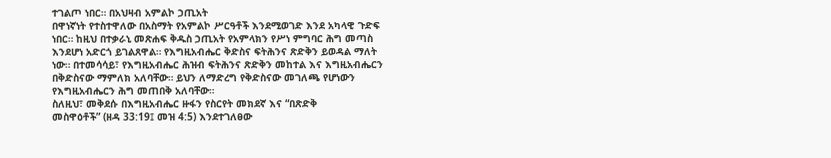ተገልጦ ነበር። በአህዛብ አምልኮ ኃጢአት
በዋነኛነት የተስተዋለው በአስማት የአምልኮ ሥርዓቶች እንደሚወገድ እንደ አካላዊ ጉድፍ
ነበር። ከዚህ በተቃራኒ መጽሐፍ ቅዱስ ኃጢአት የአምላክን የሥነ ምግባር ሕግ መጣስ
እንደሆነ አድርጎ ይገልጸዋል። የእግዚአብሔር ቅድስና ፍትሕንና ጽድቅን ይወዳል ማለት
ነው። በተመሳሳይ፣ የእግዚአብሔር ሕዝብ ፍትሕንና ጽድቅን መከተል እና እግዚአብሔርን
በቅድስናው ማምለክ አለባቸው። ይህን ለማድረግ የቅድስናው መገለጫ የሆነውን
የእግዚአብሔርን ሕግ መጠበቅ አለባቸው።
ስለዚህ፣ መቅደሱ በእግዚአብሔር ዙፋን የስርየት መክደኛ እና “በጽድቅ
መስዋዕቶች” (ዘዳ 33:19፤ መዝ 4:5) እንደተገለፀው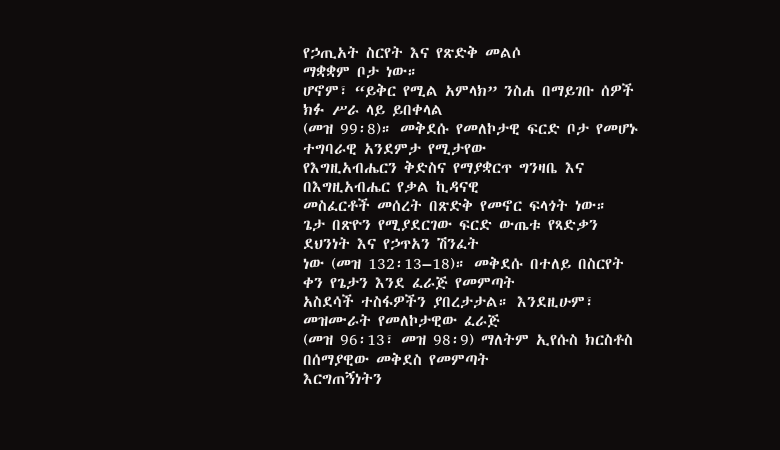የኃጢአት ስርየት እና የጽድቅ መልሶ
ማቋቋም ቦታ ነው።
ሆኖም፣ “ይቅር የሚል አምላክ” ንስሐ በማይገቡ ሰዎች ክፉ ሥራ ላይ ይበቀላል
(መዝ 99፡8)። መቅደሱ የመለኮታዊ ፍርድ ቦታ የመሆኑ ተግባራዊ አንደምታ የሚታየው
የእግዚአብሔርን ቅድስና የማያቋርጥ ግንዛቤ እና በእግዚአብሔር የቃል ኪዳናዊ
መስፈርቶች መሰረት በጽድቅ የመኖር ፍላጎት ነው።
ጌታ በጽዮን የሚያደርገው ፍርድ ውጤቱ የጻድቃን ደህንነት እና የኃጥአን ሽንፈት
ነው (መዝ 132፡13–18)። መቅደሱ በተለይ በስርየት ቀን የጌታን እንደ ፈራጅ የመምጣት
አስደሳች ተስፋዎችን ያበረታታል። እንደዚሁም፣ መዝሙራት የመለኮታዊው ፈራጅ
(መዝ 96፡13፣ መዝ 98፡9) ማለትም ኢየሱስ ክርስቶስ በሰማያዊው መቅደስ የመምጣት
እርግጠኝነትን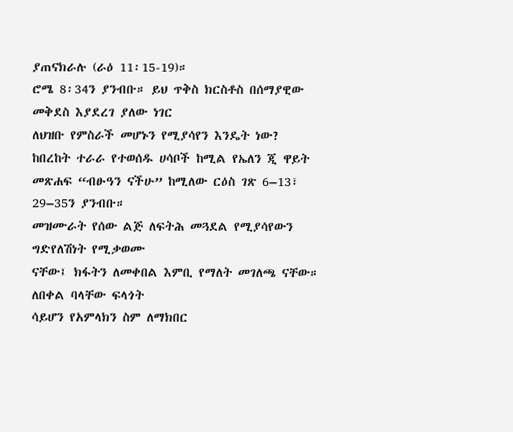ያጠናክራሉ (ራዕ 11፡15-19)።
ሮሜ 8፡34ን ያንብቡ። ይህ ጥቅስ ክርስቶስ በሰማያዊው መቅደስ እያደረገ ያለው ነገር
ለህዝቡ የምስራች መሆኑን የሚያሳየን እንዴት ነው?
ከበረከት ተራራ የተወሰዱ ሀሳቦች ከሚል የኤለን ጂ ዋይት
መጽሐፍ “ብፁዓን ናችሁ” ከሚለው ርዕስ ገጽ 6–13፣ 29–35ን ያንብቡ።
መዝሙራት የሰው ልጅ ለፍትሕ መጓደል የሚያሳየውን ግድየለሽነት የሚቃወሙ
ናቸው፤ ክፋትን ለመቀበል እምቢ የማለት መገለጫ ናቸው። ለበቀል ባላቸው ፍላጎት
ሳይሆን የአምላክን ስም ለማክበር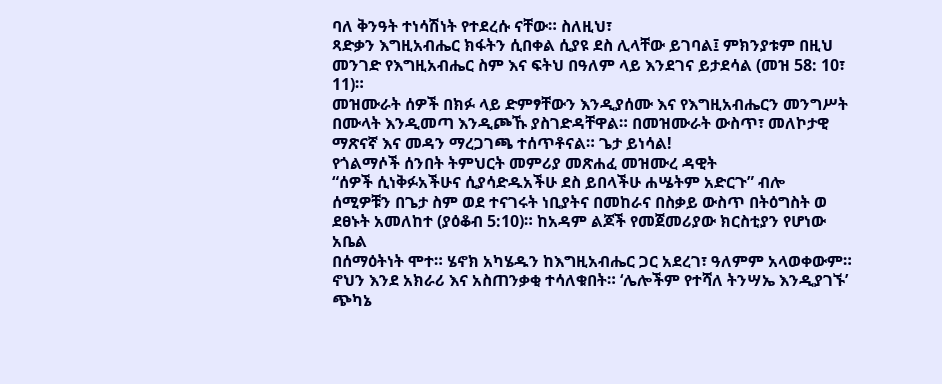ባለ ቅንዓት ተነሳሽነት የተደረሱ ናቸው። ስለዚህ፣
ጻድቃን እግዚአብሔር ክፋትን ሲበቀል ሲያዩ ደስ ሊላቸው ይገባል፤ ምክንያቱም በዚህ
መንገድ የእግዚአብሔር ስም እና ፍትህ በዓለም ላይ እንደገና ይታደሳል (መዝ 58: 10፣ 11)።
መዝሙራት ሰዎች በክፉ ላይ ድምፃቸውን እንዲያሰሙ እና የእግዚአብሔርን መንግሥት
በሙላት እንዲመጣ እንዲጮኹ ያስገድዳቸዋል። በመዝሙራት ውስጥ፣ መለኮታዊ
ማጽናኛ እና መዳን ማረጋገጫ ተሰጥቶናል። ጌታ ይነሳል!
የጎልማሶች ሰንበት ትምህርት መምሪያ መጽሐፈ መዝሙረ ዳዊት
“ሰዎች ሲነቅፉአችሁና ሲያሳድዱአችሁ ደስ ይበላችሁ ሐሤትም አድርጉ” ብሎ
ሰሚዎቹን በጌታ ስም ወደ ተናገሩት ነቢያትና በመከራና በስቃይ ውስጥ በትዕግስት ወ
ደፀኑት አመለከተ (ያዕቆብ 5:10)። ከአዳም ልጆች የመጀመሪያው ክርስቲያን የሆነው አቤል
በሰማዕትነት ሞተ። ሄኖክ አካሄዱን ከእግዚአብሔር ጋር አደረገ፣ ዓለምም አላወቀውም።
ኖህን እንደ አክራሪ እና አስጠንቃቂ ተሳለቁበት። ‘ሌሎችም የተሻለ ትንሣኤ እንዲያገኙ’
ጭካኔ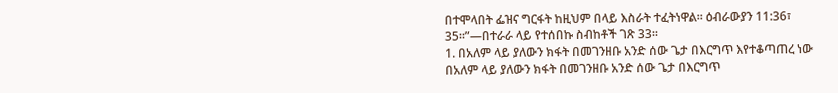በተሞላበት ፌዝና ግርፋት ከዚህም በላይ እስራት ተፈትነዋል። ዕብራውያን 11:36፣
35።”—በተራራ ላይ የተሰበኩ ስብከቶች ገጽ 33።
1. በአለም ላይ ያለውን ክፋት በመገንዘቡ አንድ ሰው ጌታ በእርግጥ እየተቆጣጠረ ነው
በአለም ላይ ያለውን ክፋት በመገንዘቡ አንድ ሰው ጌታ በእርግጥ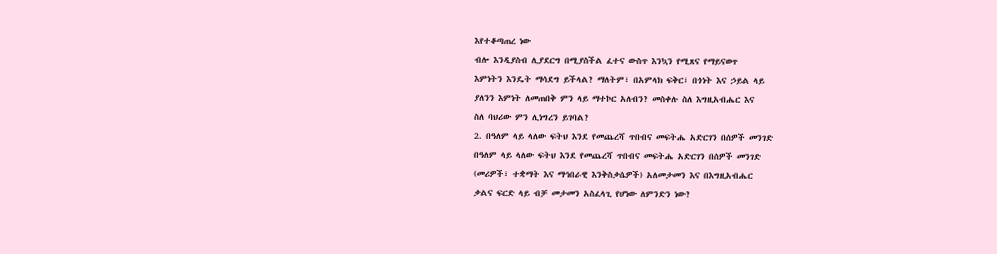እየተቆጣጠረ ነው
ብሎ እንዲያስብ ሊያደርግ በሚያስችል ፈተና ውስጥ እንኳን የሚጸና የማይናወጥ
እምነትን እንዴት ማሳደግ ይችላል? ማለትም፣ በአምላክ ፍቅር፣ በጎነት እና ኃይል ላይ
ያለንን እምነት ለመጠበቅ ምን ላይ ማተኮር አለብን? መስቀሉ ስለ እግዚአብሔር እና
ስለ ባህሪው ምን ሊነግረን ይገባል?
2. በዓለም ላይ ላለው ፍትህ እንደ የመጨረሻ ጥበብና መፍትሔ አድርገን በሰዎች መንገድ
በዓለም ላይ ላለው ፍትህ እንደ የመጨረሻ ጥበብና መፍትሔ አድርገን በሰዎች መንገድ
(መሪዎች፣ ተቋማት እና ማኅበራዊ እንቅስቃሴዎች) አለመታመን እና በእግዚአብሔር
ቃልና ፍርድ ላይ ብቻ መታመን አስፈላጊ የሆነው ለምንድን ነው?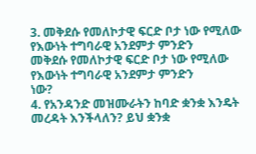3. መቅደሱ የመለኮታዊ ፍርድ ቦታ ነው የሚለው የእውነት ተግባራዊ አንደምታ ምንድን
መቅደሱ የመለኮታዊ ፍርድ ቦታ ነው የሚለው የእውነት ተግባራዊ አንደምታ ምንድን
ነው?
4. የአንዳንድ መዝሙራትን ከባድ ቋንቋ እንዴት መረዳት እንችላለን? ይህ ቋንቋ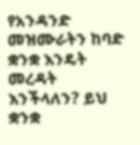የአንዳንድ መዝሙራትን ከባድ ቋንቋ እንዴት መረዳት እንችላለን? ይህ ቋንቋ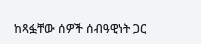ከጻፏቸው ሰዎች ሰብዓዊነት ጋር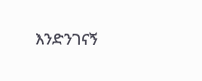እንድንገናኝ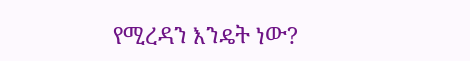የሚረዳን እንዴት ነው?